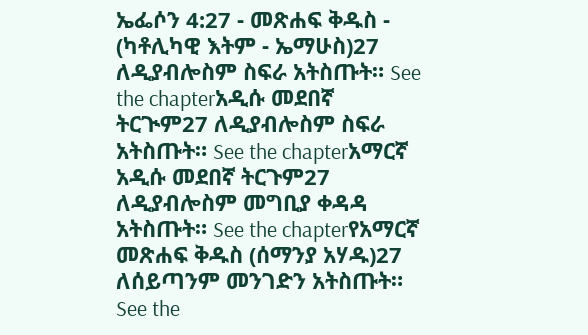ኤፌሶን 4:27 - መጽሐፍ ቅዱስ - (ካቶሊካዊ እትም - ኤማሁስ)27 ለዲያብሎስም ስፍራ አትስጡት። See the chapterአዲሱ መደበኛ ትርጒም27 ለዲያብሎስም ስፍራ አትስጡት። See the chapterአማርኛ አዲሱ መደበኛ ትርጉም27 ለዲያብሎስም መግቢያ ቀዳዳ አትስጡት። See the chapterየአማርኛ መጽሐፍ ቅዱስ (ሰማንያ አሃዱ)27 ለሰይጣንም መንገድን አትስጡት። See the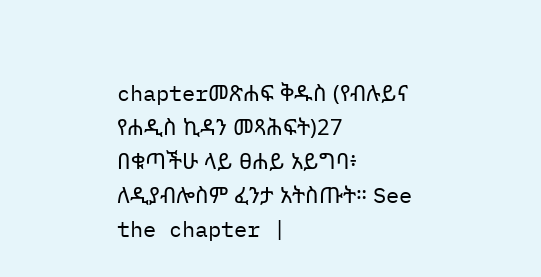chapterመጽሐፍ ቅዱስ (የብሉይና የሐዲስ ኪዳን መጻሕፍት)27 በቁጣችሁ ላይ ፀሐይ አይግባ፥ ለዲያብሎስም ፈንታ አትስጡት። See the chapter |